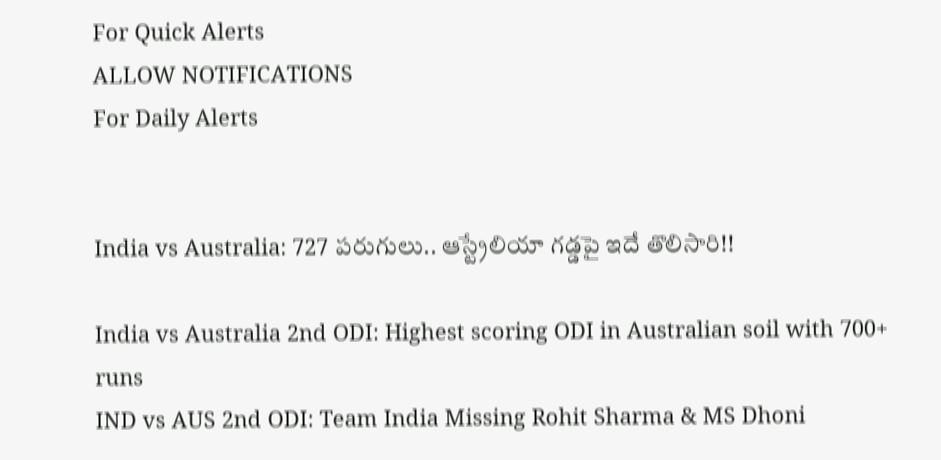For Quick Alerts
ALLOW NOTIFICATIONS
For Daily Alerts


India vs Australia: 727 పరుగులు.. ఆస్ట్రేలియా‌ గడ్డపై ఇదే తొలిసారి!!

India vs Australia 2nd ODI: Highest scoring ODI in Australian soil with 700+ runs
IND vs AUS 2nd ODI: Team India Missing Rohit Sharma & MS Dhoni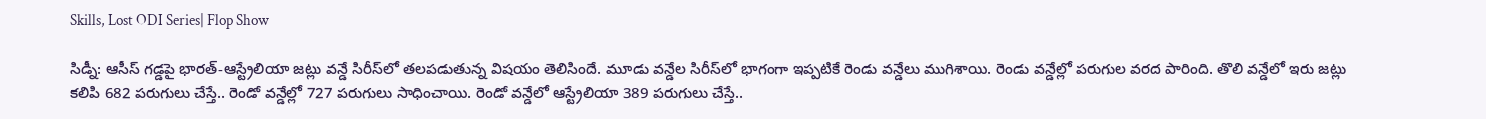Skills, Lost ODI Series| Flop Show

సిడ్నీ: ఆసీస్ గడ్డపై భారత్-ఆస్ట్రేలియా జట్లు వన్డే సిరీస్‌లో తలపడుతున్న విషయం తెలిసిందే. మూడు వన్డేల సిరీస్‌లో భాగంగా ఇప్పటికే రెండు వన్డేలు ముగిశాయి. రెండు వన్డేల్లో పరుగుల వరద పారింది. తొలి వన్డేలో ఇరు జట్లు కలిపి 682 పరుగులు చేస్తే.. రెండో వన్డేల్లో 727 పరుగులు సాధించాయి. రెండో వన్డేలో ఆస్ట్రేలియా 389 పరుగులు చేస్తే..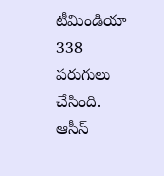టీమిండియా 338 పరుగులు చేసింది. ఆసీస్‌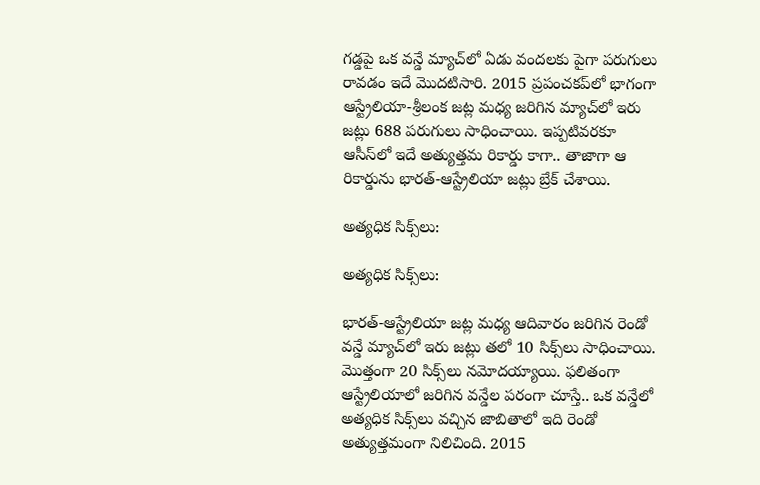గడ్డపై ఒక వన్డే మ్యాచ్‌లో ఏడు వందలకు పైగా పరుగులు రావడం ఇదే మొదటిసారి. 2015 ప్రపంచకప్‌‌లో భాగంగా ఆస్ట్రేలియా-శ్రీలంక జట్ల మధ్య జరిగిన మ్యాచ్‌లో ఇరు జట్లు 688 పరుగులు సాధించాయి. ఇప్పటివరకూ ఆసీస్‌లో ఇదే అత్యుత్తమ రికార్డు కాగా.. తాజాగా ఆ రికార్డును భారత్-ఆస్ట్రేలియా జట్లు బ్రేక్‌ చేశాయి.

అత్యధిక సిక్స్‌లు:

అత్యధిక సిక్స్‌లు:

భారత్-ఆస్ట్రేలియా జట్ల మధ్య ఆదివారం జరిగిన రెండో వన్డే మ్యాచ్‌లో ఇరు జట్లు తలో 10 సిక్స్‌లు సాధించాయి. మొత్తంగా 20 సిక్స్‌లు నమోదయ్యాయి. ఫలితంగా ఆస్ట్రేలియాలో జరిగిన వన్డేల పరంగా చూస్తే.. ఒక వన్డేలో అత్యధిక సిక్స్‌లు వచ్చిన జాబితాలో ఇది రెండో అత్యుత్తమంగా నిలిచింది. 2015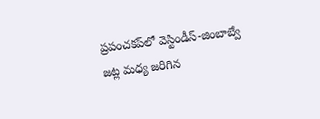ప్రపంచకప్‌‌లో వెస్టిండీస్‌-జింబాబ్వే జట్ల మధ్య జరిగిన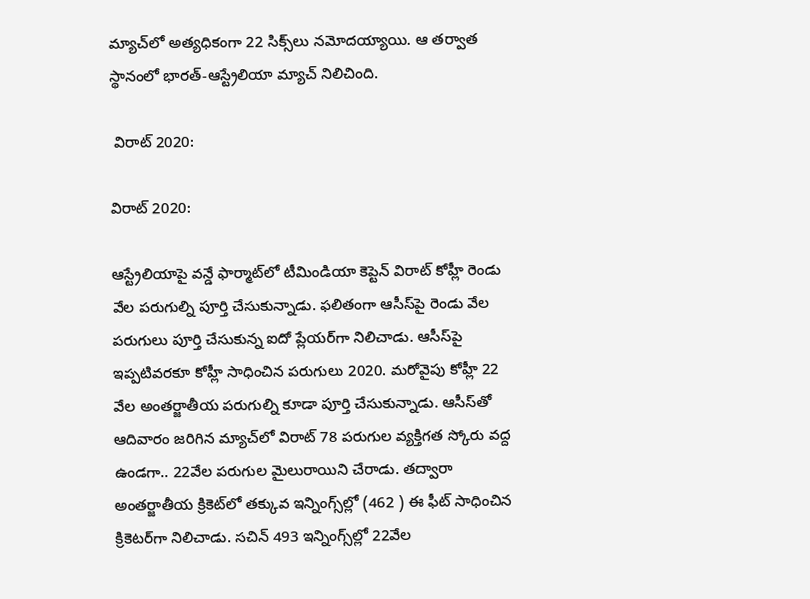మ్యాచ్‌లో అత్యధికంగా 22 సిక్స్‌లు నమోదయ్యాయి. ఆ తర్వాత స్థానంలో భారత్-ఆస్ట్రేలియా మ్యాచ్‌ నిలిచింది.

 విరాట్ 2020:

విరాట్ 2020:

ఆస్ట్రేలియాపై వన్డే ఫార్మాట్‌లో టీమిండియా కెప్టెన్ విరాట్‌ కోహ్లీ రెండు వేల పరుగుల్ని పూర్తి చేసుకున్నాడు. ఫలితంగా ఆసీస్‌పై రెండు వేల పరుగులు పూర్తి చేసుకున్న ఐదో ప్లేయర్‌గా నిలిచాడు. ఆసీస్‌పై ఇప్పటివరకూ కోహ్లీ సాధించిన పరుగులు 2020. మరోవైపు కోహ్లీ 22 వేల అంతర్జాతీయ పరుగుల్ని కూడా పూర్తి చేసుకున్నాడు. ఆసీస్‌తో ఆదివారం జరిగిన మ్యాచ్‌లో విరాట్ 78 పరుగుల వ్యక్తిగత స్కోరు వద్ద ఉండగా.. 22వేల పరుగుల మైలురాయిని చేరాడు. తద్వారా అంతర్జాతీయ క్రికెట్‌లో తక్కువ ఇన్నింగ్స్‌ల్లో (462 ) ఈ ఫీట్‌ సాధించిన క్రికెటర్‌గా నిలిచాడు. సచిన్‌ 493 ఇన్నింగ్స్‌ల్లో 22వేల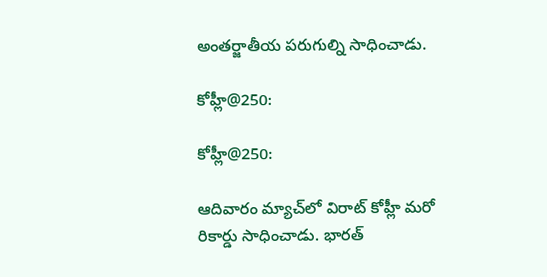అంతర్జాతీయ పరుగుల్ని సాధించాడు.

కోహ్లీ@250:

కోహ్లీ@250:

ఆదివారం మ్యాచ్‌లో విరాట్ కోహ్లీ మరో రికార్డు సాధించాడు. భారత్‌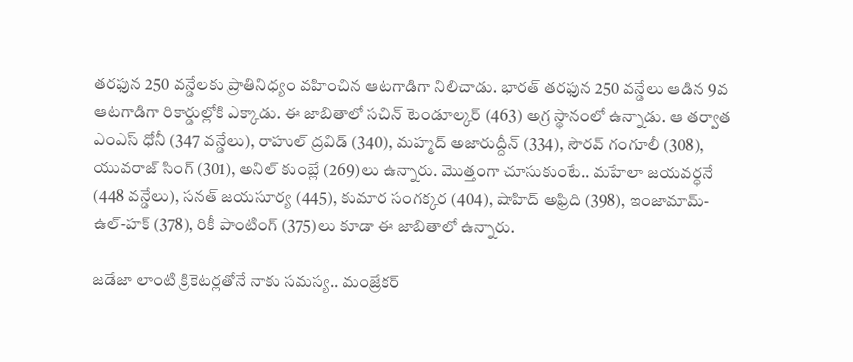తరఫున 250 వన్డేలకు ప్రాతినిధ్యం వహించిన ఆటగాడిగా నిలిచాడు. భారత్‌ తరఫున 250 వన్డేలు ఆడిన 9వ ఆటగాడిగా రికార్డుల్లోకి ఎక్కాడు. ఈ జాబితాలో సచిన్ టెండూల్కర్ (463) అగ్ర స్థానంలో ఉన్నాడు. ఆ తర్వాత ఎంఎస్ ధోనీ (347 వన్డేలు), రాహుల్ ద్రవిడ్ (340), మహ్మద్ అజారుద్దీన్ (334), సౌరవ్ గంగూలీ (308), యువరాజ్ సింగ్ (301), అనిల్ కుంబ్లే (269)లు ఉన్నారు. మొత్తంగా చూసుకుంటే.. మహేలా జయవర్ధనే (448 వన్డేలు), సనత్ జయసూర్య (445), కుమార సంగక్కర (404), షాహిద్ అఫ్రిది (398), ఇంజామామ్-ఉల్-హక్ (378), రికీ పాంటింగ్ (375)లు కూడా ఈ జాబితాలో ఉన్నారు.

జడేజా లాంటి క్రికెటర్లతోనే నాకు సమస్య.. మంజ్రేకర్‌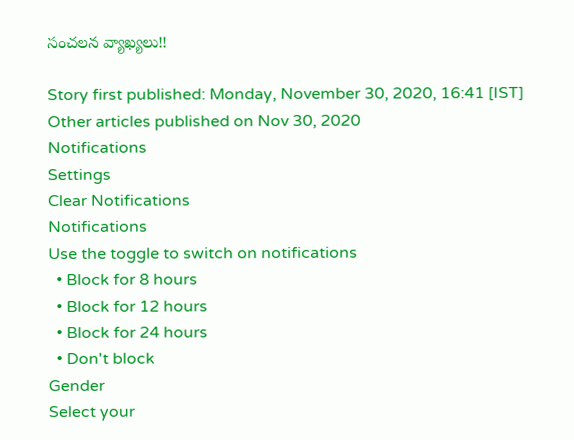సంచలన వ్యాఖ్యలు!!

Story first published: Monday, November 30, 2020, 16:41 [IST]
Other articles published on Nov 30, 2020
Notifications
Settings
Clear Notifications
Notifications
Use the toggle to switch on notifications
  • Block for 8 hours
  • Block for 12 hours
  • Block for 24 hours
  • Don't block
Gender
Select your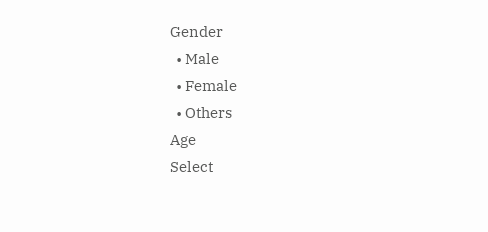Gender
  • Male
  • Female
  • Others
Age
Select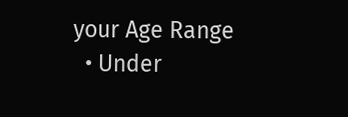your Age Range
  • Under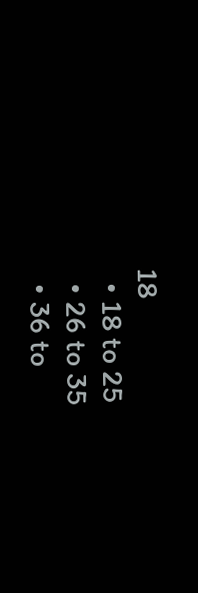18
  • 18 to 25
  • 26 to 35
  • 36 to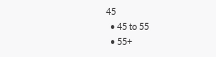45
  • 45 to 55
  • 55+